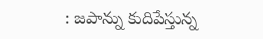: జపాన్ను కుదిపేస్తున్న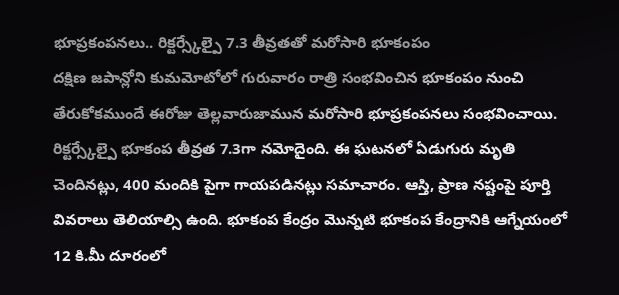భూప్రకంపనలు.. రిక్టర్స్కేల్పై 7.3 తీవ్రతతో మరోసారి భూకంపం
దక్షిణ జపాన్లోని కుమమోటోలో గురువారం రాత్రి సంభవించిన భూకంపం నుంచి తేరుకోకముందే ఈరోజు తెల్లవారుజామున మరోసారి భూప్రకంపనలు సంభవించాయి. రిక్టర్స్కేల్పై భూకంప తీవ్రత 7.3గా నమోదైంది. ఈ ఘటనలో ఏడుగురు మృతి చెందినట్లు, 400 మందికి పైగా గాయపడినట్లు సమాచారం. ఆస్తి, ప్రాణ నష్టంపై పూర్తి వివరాలు తెలియాల్సి ఉంది. భూకంప కేంద్రం మొన్నటి భూకంప కేంద్రానికి ఆగ్నేయంలో 12 కి.మీ దూరంలో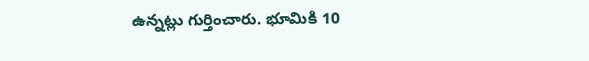ఉన్నట్లు గుర్తించారు. భూమికి 10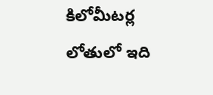కిలోమీటర్ల లోతులో ఇది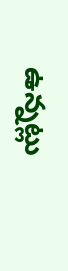ఉన్నట్లు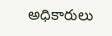అధికారులు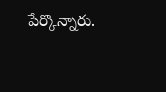పేర్కొన్నారు.